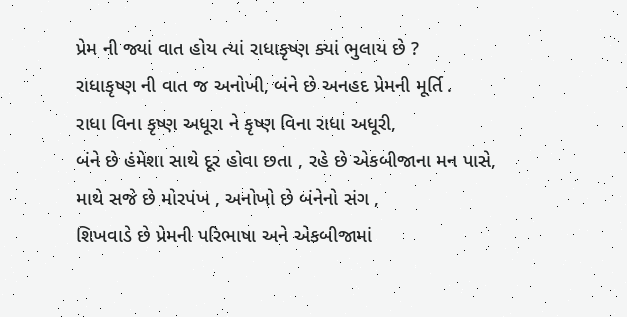પ્રેમ ની જ્યાં વાત હોય ત્યાં રાધાકૃષ્ણ ક્યાં ભુલાય છે ?
રાધાકૃષ્ણ ની વાત જ અનોખી, બંને છે અનહદ પ્રેમની મૂર્તિ .
રાધા વિના કૃષ્ણ અધૂરા ને કૃષ્ણ વિના રાધા અધૂરી,
બંને છે હંમેશા સાથે દૂર હોવા છતા , રહે છે એકબીજાના મન પાસે,
માથે સજે છે મોરપંખ , અનોખો છે બંનેનો સંગ ,
શિખવાડે છે પ્રેમની પરિભાષા અને એકબીજામાં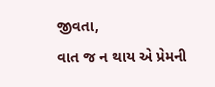જીવતા,
વાત જ ન થાય એ પ્રેમની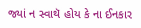જ્યાં ન સ્વાથૅ હોય કે ના ઈનકાર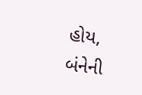હોય,
બંનેની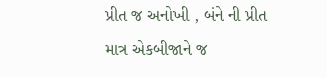પ્રીત જ અનોખી , બંને ની પ્રીત માત્ર એકબીજાને જ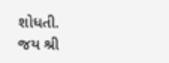શોધતી.
જય શ્રી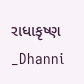રાધાકૃષ્ણ
_Dhanni